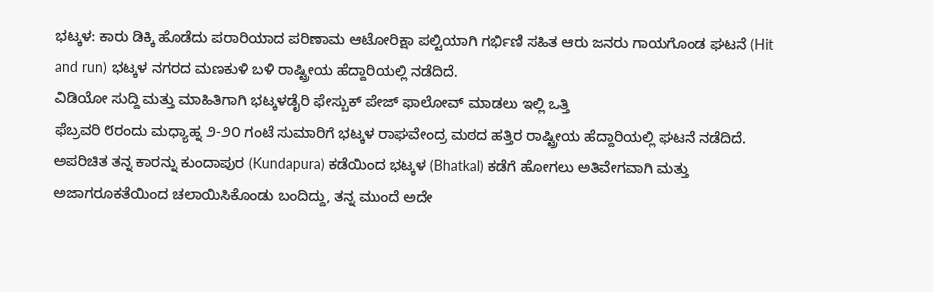ಭಟ್ಕಳ: ಕಾರು ಡಿಕ್ಕಿ ಹೊಡೆದು ಪರಾರಿಯಾದ ಪರಿಣಾಮ ಆಟೋರಿಕ್ಷಾ ಪಲ್ಟಿಯಾಗಿ ಗರ್ಭಿಣಿ ಸಹಿತ ಆರು ಜನರು ಗಾಯಗೊಂಡ ಘಟನೆ (Hit and run) ಭಟ್ಕಳ ನಗರದ ಮಣಕುಳಿ ಬಳಿ ರಾಷ್ಟ್ರೀಯ ಹೆದ್ದಾರಿಯಲ್ಲಿ ನಡೆದಿದೆ.
ವಿಡಿಯೋ ಸುದ್ದಿ ಮತ್ತು ಮಾಹಿತಿಗಾಗಿ ಭಟ್ಕಳಡೈರಿ ಫೇಸ್ಬುಕ್ ಪೇಜ್ ಫಾಲೋವ್ ಮಾಡಲು ಇಲ್ಲಿ ಒತ್ತಿ
ಫೆಬ್ರವರಿ ೮ರಂದು ಮಧ್ಯಾಹ್ನ ೨-೨೦ ಗಂಟೆ ಸುಮಾರಿಗೆ ಭಟ್ಕಳ ರಾಘವೇಂದ್ರ ಮಠದ ಹತ್ತಿರ ರಾಷ್ಟ್ರೀಯ ಹೆದ್ದಾರಿಯಲ್ಲಿ ಘಟನೆ ನಡೆದಿದೆ. ಅಪರಿಚಿತ ತನ್ನ ಕಾರನ್ನು ಕುಂದಾಪುರ (Kundapura) ಕಡೆಯಿಂದ ಭಟ್ಕಳ (Bhatkal) ಕಡೆಗೆ ಹೋಗಲು ಅತಿವೇಗವಾಗಿ ಮತ್ತು ಅಜಾಗರೂಕತೆಯಿಂದ ಚಲಾಯಿಸಿಕೊಂಡು ಬಂದಿದ್ದು, ತನ್ನ ಮುಂದೆ ಅದೇ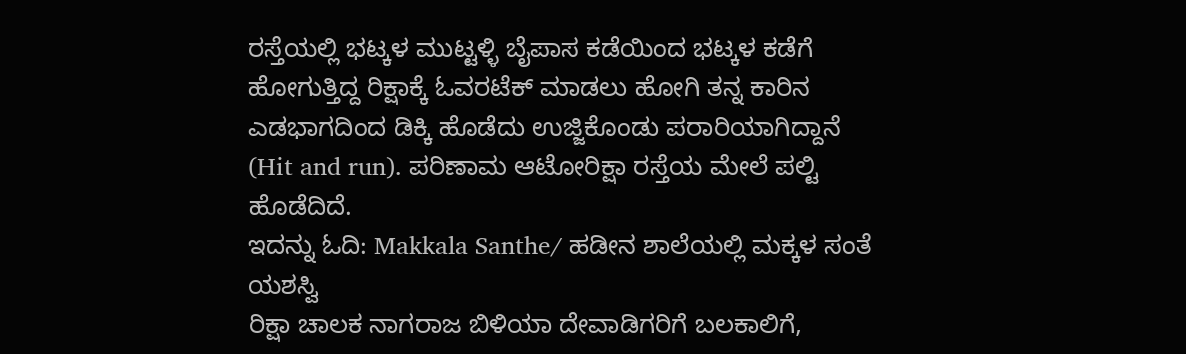ರಸ್ತೆಯಲ್ಲಿ ಭಟ್ಕಳ ಮುಟ್ಟಳ್ಳಿ ಬೈಪಾಸ ಕಡೆಯಿಂದ ಭಟ್ಕಳ ಕಡೆಗೆ ಹೋಗುತ್ತಿದ್ದ ರಿಕ್ಷಾಕ್ಕೆ ಓವರಟೆಕ್ ಮಾಡಲು ಹೋಗಿ ತನ್ನ ಕಾರಿನ ಎಡಭಾಗದಿಂದ ಡಿಕ್ಕಿ ಹೊಡೆದು ಉಜ್ಜಿಕೊಂಡು ಪರಾರಿಯಾಗಿದ್ದಾನೆ (Hit and run). ಪರಿಣಾಮ ಆಟೋರಿಕ್ಷಾ ರಸ್ತೆಯ ಮೇಲೆ ಪಲ್ಟಿ ಹೊಡೆದಿದೆ.
ಇದನ್ನು ಓದಿ: Makkala Santhe/ ಹಡೀನ ಶಾಲೆಯಲ್ಲಿ ಮಕ್ಕಳ ಸಂತೆ ಯಶಸ್ವಿ
ರಿಕ್ಷಾ ಚಾಲಕ ನಾಗರಾಜ ಬಿಳಿಯಾ ದೇವಾಡಿಗರಿಗೆ ಬಲಕಾಲಿಗೆ,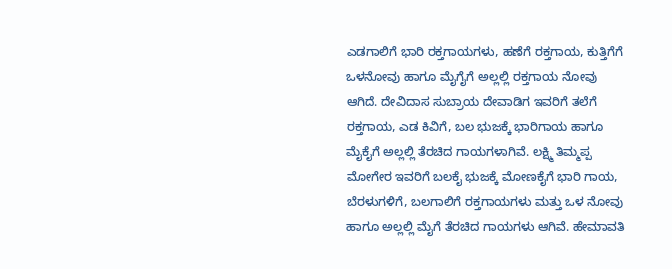ಎಡಗಾಲಿಗೆ ಭಾರಿ ರಕ್ತಗಾಯಗಳು, ಹಣೆಗೆ ರಕ್ತಗಾಯ, ಕುತ್ತಿಗೆಗೆ ಒಳನೋವು ಹಾಗೂ ಮೈಗೈಗೆ ಅಲ್ಲಲ್ಲಿ ರಕ್ತಗಾಯ ನೋವು ಆಗಿದೆ. ದೇವಿದಾಸ ಸುಬ್ರಾಯ ದೇವಾಡಿಗ ಇವರಿಗೆ ತಲೆಗೆ ರಕ್ತಗಾಯ, ಎಡ ಕಿವಿಗೆ, ಬಲ ಭುಜಕ್ಕೆ ಭಾರಿಗಾಯ ಹಾಗೂ ಮೈಕೈಗೆ ಅಲ್ಲಲ್ಲಿ ತೆರಚಿದ ಗಾಯಗಳಾಗಿವೆ. ಲಕ್ಷ್ಮಿ ತಿಮ್ಮಪ್ಪ ಮೋಗೇರ ಇವರಿಗೆ ಬಲಕೈ ಭುಜಕ್ಕೆ ಮೋಣಕೈಗೆ ಭಾರಿ ಗಾಯ, ಬೆರಳುಗಳಿಗೆ, ಬಲಗಾಲಿಗೆ ರಕ್ತಗಾಯಗಳು ಮತ್ತು ಒಳ ನೋವು ಹಾಗೂ ಅಲ್ಲಲ್ಲಿ ಮೈಗೆ ತೆರಚಿದ ಗಾಯಗಳು ಆಗಿವೆ. ಹೇಮಾವತಿ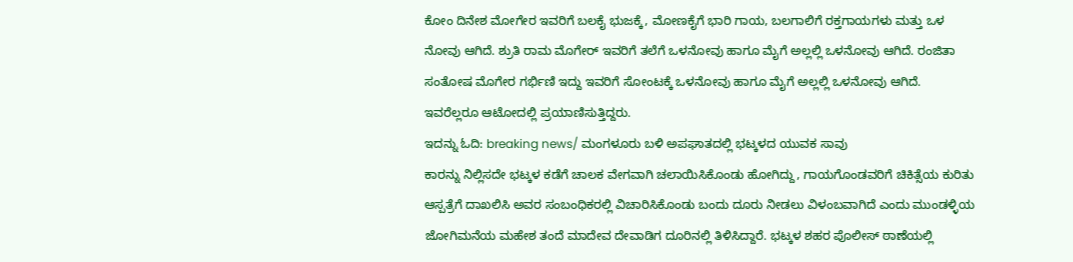ಕೋಂ ದಿನೇಶ ಮೋಗೇರ ಇವರಿಗೆ ಬಲಕೈ ಭುಜಕ್ಕೆ, ಮೋಣಕೈಗೆ ಭಾರಿ ಗಾಯ, ಬಲಗಾಲಿಗೆ ರಕ್ತಗಾಯಗಳು ಮತ್ತು ಒಳ ನೋವು ಆಗಿದೆ. ಶ್ರುತಿ ರಾಮ ಮೊಗೇರ್ ಇವರಿಗೆ ತಲೆಗೆ ಒಳನೋವು ಹಾಗೂ ಮೈಗೆ ಅಲ್ಲಲ್ಲಿ ಒಳನೋವು ಆಗಿದೆ. ರಂಜಿತಾ ಸಂತೋಷ ಮೊಗೇರ ಗರ್ಭಿಣಿ ಇದ್ದು ಇವರಿಗೆ ಸೋಂಟಕ್ಕೆ ಒಳನೋವು ಹಾಗೂ ಮೈಗೆ ಅಲ್ಲಲ್ಲಿ ಒಳನೋವು ಆಗಿದೆ. ಇವರೆಲ್ಲರೂ ಆಟೋದಲ್ಲಿ ಪ್ರಯಾಣಿಸುತ್ತಿದ್ದರು.
ಇದನ್ನು ಓದಿ: breaking news/ ಮಂಗಳೂರು ಬಳಿ ಅಪಘಾತದಲ್ಲಿ ಭಟ್ಕಳದ ಯುವಕ ಸಾವು
ಕಾರನ್ನು ನಿಲ್ಲಿಸದೇ ಭಟ್ಕಳ ಕಡೆಗೆ ಚಾಲಕ ವೇಗವಾಗಿ ಚಲಾಯಿಸಿಕೊಂಡು ಹೋಗಿದ್ದು, ಗಾಯಗೊಂಡವರಿಗೆ ಚಿಕಿತ್ಸೆಯ ಕುರಿತು ಆಸ್ಪತ್ರೆಗೆ ದಾಖಲಿಸಿ ಅವರ ಸಂಬಂಧಿಕರಲ್ಲಿ ವಿಚಾರಿಸಿಕೊಂಡು ಬಂದು ದೂರು ನೀಡಲು ವಿಳಂಬವಾಗಿದೆ ಎಂದು ಮುಂಡಳ್ಳಿಯ ಜೋಗಿಮನೆಯ ಮಹೇಶ ತಂದೆ ಮಾದೇವ ದೇವಾಡಿಗ ದೂರಿನಲ್ಲಿ ತಿಳಿಸಿದ್ದಾರೆ. ಭಟ್ಕಳ ಶಹರ ಪೊಲೀಸ್ ಠಾಣೆಯಲ್ಲಿ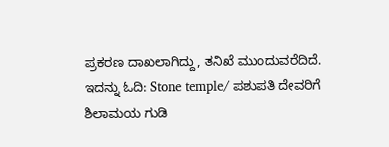ಪ್ರಕರಣ ದಾಖಲಾಗಿದ್ದು, ತನಿಖೆ ಮುಂದುವರೆದಿದೆ.
ಇದನ್ನು ಓದಿ: Stone temple/ ಪಶುಪತಿ ದೇವರಿಗೆ ಶಿಲಾಮಯ ಗುಡಿ